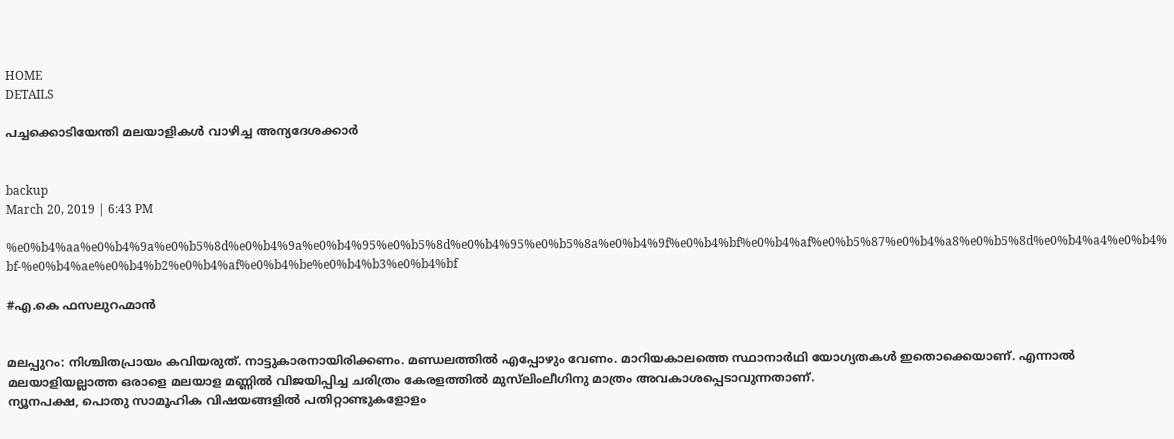HOME
DETAILS

പച്ചക്കൊടിയേന്തി മലയാളികള്‍ വാഴിച്ച അന്യദേശക്കാര്‍


backup
March 20, 2019 | 6:43 PM

%e0%b4%aa%e0%b4%9a%e0%b5%8d%e0%b4%9a%e0%b4%95%e0%b5%8d%e0%b4%95%e0%b5%8a%e0%b4%9f%e0%b4%bf%e0%b4%af%e0%b5%87%e0%b4%a8%e0%b5%8d%e0%b4%a4%e0%b4%bf-%e0%b4%ae%e0%b4%b2%e0%b4%af%e0%b4%be%e0%b4%b3%e0%b4%bf

#എ.കെ ഫസലുറഹ്മാന്‍


മലപ്പുറം: നിശ്ചിതപ്രായം കവിയരുത്. നാട്ടുകാരനായിരിക്കണം. മണ്ഡലത്തില്‍ എപ്പോഴും വേണം. മാറിയകാലത്തെ സ്ഥാനാര്‍ഥി യോഗ്യതകള്‍ ഇതൊക്കെയാണ്. എന്നാല്‍ മലയാളിയല്ലാത്ത ഒരാളെ മലയാള മണ്ണില്‍ വിജയിപ്പിച്ച ചരിത്രം കേരളത്തില്‍ മുസ്‌ലിംലീഗിനു മാത്രം അവകാശപ്പെടാവുന്നതാണ്.
ന്യൂനപക്ഷ, പൊതു സാമൂഹിക വിഷയങ്ങളില്‍ പതിറ്റാണ്ടുകളോളം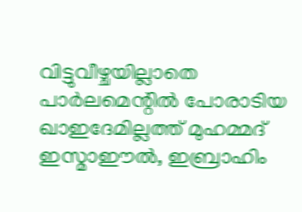വിട്ടുവീഴ്ചയില്ലാതെ പാര്‍ലമെന്റില്‍ പോരാടിയ ഖാഇദേമില്ലത്ത് മുഹമ്മദ് ഇസ്മാഈല്‍, ഇബ്രാഹിം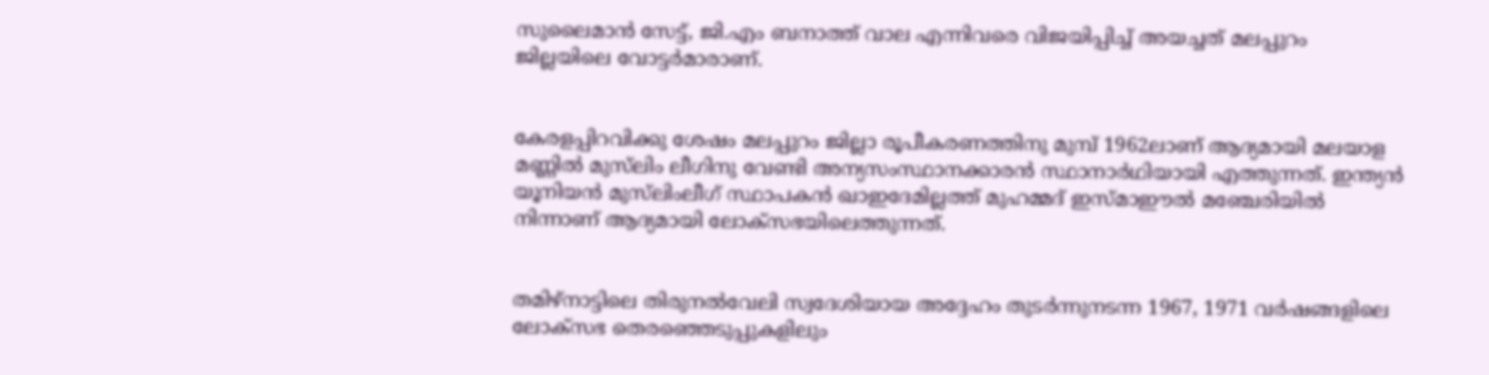സുലൈമാന്‍ സേട്ട്, ജി.എം ബനാത്ത് വാല എന്നിവരെ വിജയിപ്പിച്ച് അയച്ചത് മലപ്പുറം ജില്ലയിലെ വോട്ടര്‍മാരാണ്.


കേരളപ്പിറവിക്കു ശേഷം മലപ്പുറം ജില്ലാ രൂപീകരണത്തിനു മുമ്പ് 1962ലാണ് ആദ്യമായി മലയാള മണ്ണില്‍ മുസ്‌ലിം ലീഗിനു വേണ്ടി അന്യസംസ്ഥാനക്കാരന്‍ സ്ഥാനാര്‍ഥിയായി എത്തുന്നത്. ഇന്ത്യന്‍ യൂനിയന്‍ മുസ്‌ലിംലീഗ് സ്ഥാപകന്‍ ഖാഇദേമില്ലത്ത് മുഹമ്മദ് ഇസ്മാഈല്‍ മഞ്ചേരിയില്‍ നിന്നാണ് ആദ്യമായി ലോക്‌സഭയിലെത്തുന്നത്.


തമിഴ്‌നാട്ടിലെ തിരുനല്‍വേലി സ്വദേശിയായ അദ്ദേഹം തുടര്‍ന്നുനടന്ന 1967, 1971 വര്‍ഷങ്ങളിലെ ലോക്‌സഭ തെരഞ്ഞെടുപ്പുകളിലും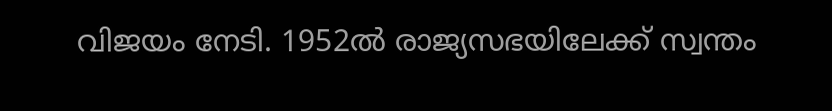വിജയം നേടി. 1952ല്‍ രാജ്യസഭയിലേക്ക് സ്വന്തം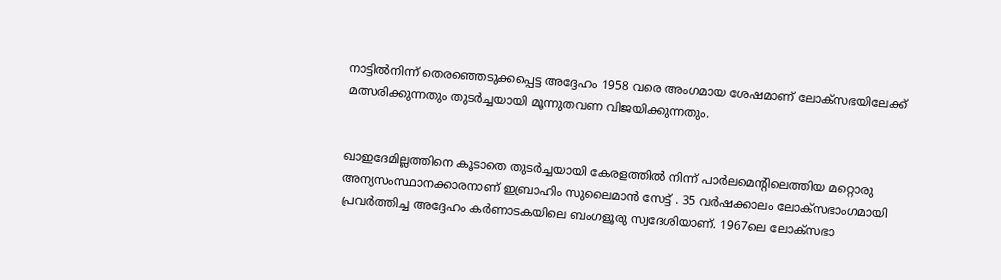നാട്ടില്‍നിന്ന് തെരഞ്ഞെടുക്കപ്പെട്ട അദ്ദേഹം 1958 വരെ അംഗമായ ശേഷമാണ് ലോക്‌സഭയിലേക്ക് മത്സരിക്കുന്നതും തുടര്‍ച്ചയായി മൂന്നുതവണ വിജയിക്കുന്നതും.


ഖാഇദേമില്ലത്തിനെ കൂടാതെ തുടര്‍ച്ചയായി കേരളത്തില്‍ നിന്ന് പാര്‍ലമെന്റിലെത്തിയ മറ്റൊരു അന്യസംസ്ഥാനക്കാരനാണ് ഇബ്രാഹിം സുലൈമാന്‍ സേട്ട് . 35 വര്‍ഷക്കാലം ലോക്‌സഭാംഗമായി പ്രവര്‍ത്തിച്ച അദ്ദേഹം കര്‍ണാടകയിലെ ബംഗളൂരു സ്വദേശിയാണ്. 1967ലെ ലോക്‌സഭാ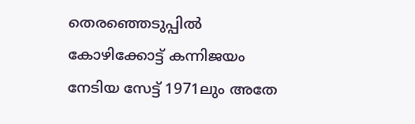തെരഞ്ഞെടുപ്പില്‍ കോഴിക്കോട്ട് കന്നിജയം നേടിയ സേട്ട് 1971ലും അതേ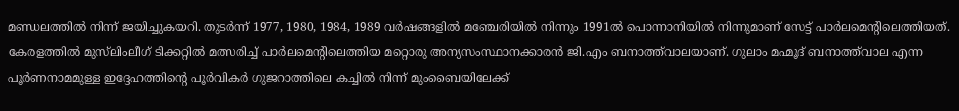മണ്ഡലത്തില്‍ നിന്ന് ജയിച്ചുകയറി. തുടര്‍ന്ന് 1977, 1980, 1984, 1989 വര്‍ഷങ്ങളില്‍ മഞ്ചേരിയില്‍ നിന്നും 1991ല്‍ പൊന്നാനിയില്‍ നിന്നുമാണ് സേട്ട് പാര്‍ലമെന്റിലെത്തിയത്.
കേരളത്തില്‍ മുസ്‌ലിംലീഗ് ടിക്കറ്റില്‍ മത്സരിച്ച് പാര്‍ലമെന്റിലെത്തിയ മറ്റൊരു അന്യസംസ്ഥാനക്കാരന്‍ ജി.എം ബനാത്ത്‌വാലയാണ്. ഗുലാം മഹ്മൂദ് ബനാത്ത്‌വാല എന്ന പൂര്‍ണനാമമുള്ള ഇദ്ദേഹത്തിന്റെ പൂര്‍വികര്‍ ഗുജറാത്തിലെ കച്ചില്‍ നിന്ന് മുംബൈയിലേക്ക്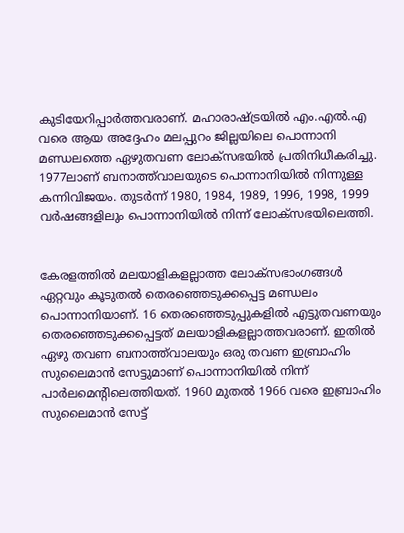കുടിയേറിപ്പാര്‍ത്തവരാണ്. മഹാരാഷ്ട്രയില്‍ എം.എല്‍.എ വരെ ആയ അദ്ദേഹം മലപ്പുറം ജില്ലയിലെ പൊന്നാനി മണ്ഡലത്തെ ഏഴുതവണ ലോക്‌സഭയില്‍ പ്രതിനിധീകരിച്ചു. 1977ലാണ് ബനാത്ത്‌വാലയുടെ പൊന്നാനിയില്‍ നിന്നുള്ള കന്നിവിജയം. തുടര്‍ന്ന് 1980, 1984, 1989, 1996, 1998, 1999 വര്‍ഷങ്ങളിലും പൊന്നാനിയില്‍ നിന്ന് ലോക്‌സഭയിലെത്തി.


കേരളത്തില്‍ മലയാളികളല്ലാത്ത ലോക്‌സഭാംഗങ്ങള്‍ ഏറ്റവും കൂടുതല്‍ തെരഞ്ഞെടുക്കപ്പെട്ട മണ്ഡലം പൊന്നാനിയാണ്. 16 തെരഞ്ഞെടുപ്പുകളില്‍ എട്ടുതവണയും തെരഞ്ഞെടുക്കപ്പെട്ടത് മലയാളികളല്ലാത്തവരാണ്. ഇതില്‍ ഏഴു തവണ ബനാത്ത്‌വാലയും ഒരു തവണ ഇബ്രാഹിം സുലൈമാന്‍ സേട്ടുമാണ് പൊന്നാനിയില്‍ നിന്ന് പാര്‍ലമെന്റിലെത്തിയത്. 1960 മുതല്‍ 1966 വരെ ഇബ്രാഹിം സുലൈമാന്‍ സേട്ട്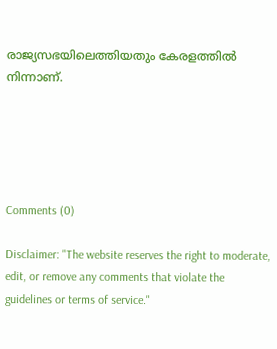രാജ്യസഭയിലെത്തിയതും കേരളത്തില്‍ നിന്നാണ്.





Comments (0)

Disclaimer: "The website reserves the right to moderate, edit, or remove any comments that violate the guidelines or terms of service."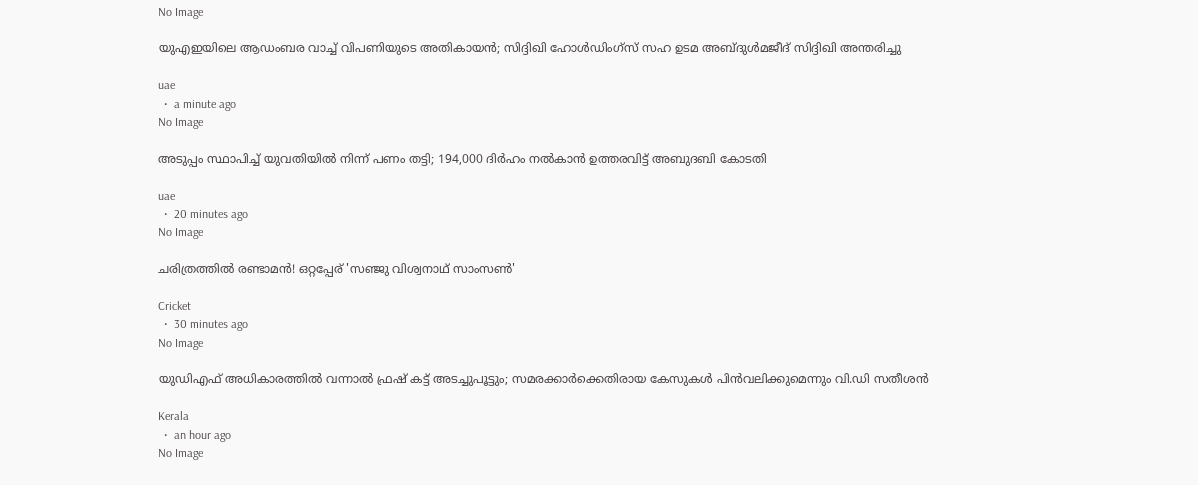No Image

യുഎഇയിലെ ആഡംബര വാച്ച് വിപണിയുടെ അതികായൻ; സിദ്ദിഖി ഹോൾഡിംഗ്സ് സഹ ഉടമ അബ്ദുൾമജീദ് സിദ്ദിഖി അന്തരിച്ചു

uae
  •  a minute ago
No Image

അടുപ്പം സ്ഥാപിച്ച് യുവതിയില്‍ നിന്ന് പണം തട്ടി; 194,000 ദിര്‍ഹം നല്‍കാന്‍ ഉത്തരവിട്ട് അബുദബി കോടതി

uae
  •  20 minutes ago
No Image

ചരിത്രത്തിൽ രണ്ടാമൻ! ഒറ്റപ്പേര് 'സഞ്ജു വിശ്വനാഥ് സാംസൺ'

Cricket
  •  30 minutes ago
No Image

യുഡിഎഫ് അധികാരത്തിൽ വന്നാൽ ഫ്രഷ് കട്ട് അടച്ചുപൂട്ടും; സമരക്കാർക്കെതിരായ കേസുകൾ പിൻവലിക്കുമെന്നും വി.ഡി സതീശൻ

Kerala
  •  an hour ago
No Image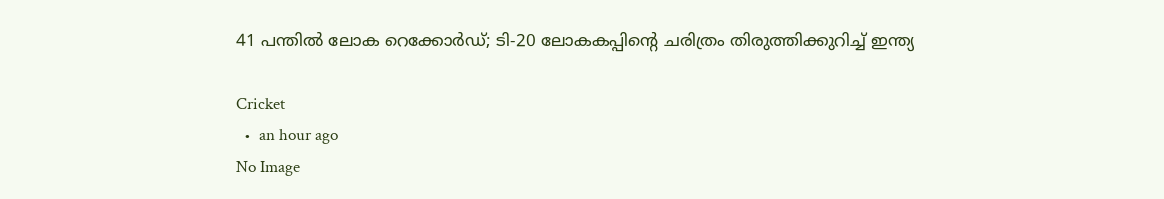41 പന്തിൽ ലോക റെക്കോർഡ്; ടി-20 ലോകകപ്പിന്റെ ചരിത്രം തിരുത്തിക്കുറിച്ച് ഇന്ത്യ

Cricket
  •  an hour ago
No Image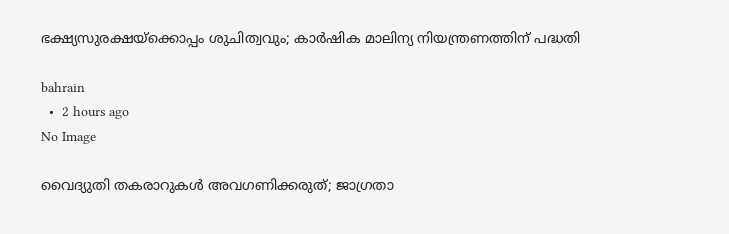ഭക്ഷ്യസുരക്ഷയ്‌ക്കൊപ്പം ശുചിത്വവും; കാര്‍ഷിക മാലിന്യ നിയന്ത്രണത്തിന് പദ്ധതി

bahrain
  •  2 hours ago
No Image

വൈദ്യുതി തകരാറുകള്‍ അവഗണിക്കരുത്; ജാഗ്രതാ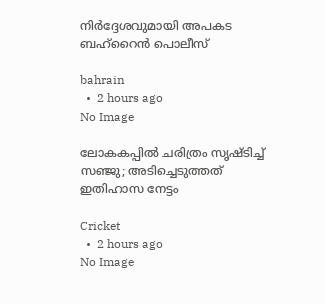നിര്‍ദ്ദേശവുമായി അപകട ബഹ്‌റൈന്‍ പൊലീസ്

bahrain
  •  2 hours ago
No Image

ലോകകപ്പിൽ ചരിത്രം സൃഷ്ടിച്ച് സഞ്ജു; അടിച്ചെടുത്തത് ഇതിഹാസ നേട്ടം

Cricket
  •  2 hours ago
No Image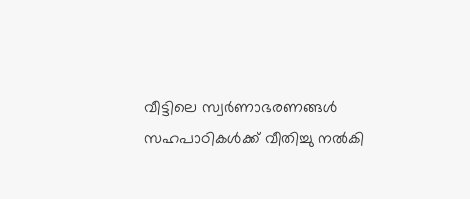വീട്ടിലെ സ്വർണാഭരണങ്ങൾ സഹപാഠികൾക്ക് വീതിച്ചു നൽകി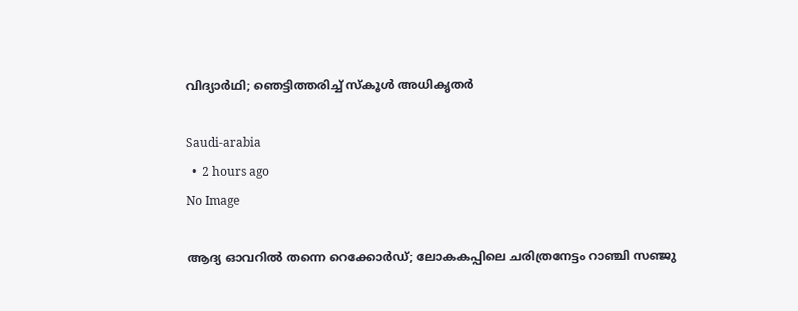വിദ്യാർഥി; ഞെട്ടിത്തരിച്ച് സ്കൂൾ അധികൃതർ

Saudi-arabia
  •  2 hours ago
No Image

ആദ്യ ഓവറിൽ തന്നെ റെക്കോർഡ്; ലോകകപ്പിലെ ചരിത്രനേട്ടം റാഞ്ചി സഞ്ജു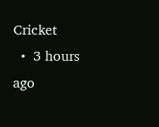Cricket
  •  3 hours ago